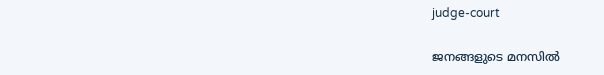judge-court

ജനങ്ങളുടെ മനസില്‍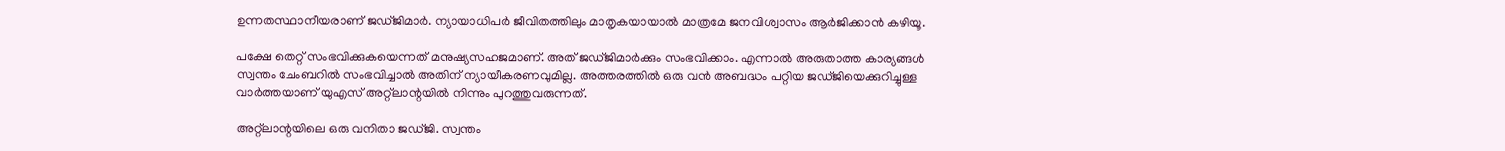ഉന്നതസ്ഥാനീയരാണ് ജഡ്ജിമാര്‍. ന്യായാധിപര്‍ ജീവിതത്തിലും മാതൃകയായാല്‍ മാത്രമേ ജനവിശ്വാസം ആര്‍ജിക്കാന്‍ കഴിയൂ.

പക്ഷേ തെറ്റ് സംഭവിക്കുകയെന്നത് മനുഷ്യസഹജമാണ്. അത് ജഡ്ജിമാര്‍ക്കും സംഭവിക്കാം. എന്നാല്‍ അരുതാത്ത കാര്യങ്ങള്‍ സ്വന്തം ചേംബറില്‍ സംഭവിച്ചാല്‍ അതിന് ന്യായീകരണവുമില്ല. അത്തരത്തില്‍ ഒരു വന്‍ അബദ്ധം പറ്റിയ ജഡ്ജിയെക്കുറിച്ചുള്ള വാര്‍ത്തയാണ് യുഎസ് അറ്റ്ലാന്റയില്‍ നിന്നും പുറത്തുവരുന്നത്.

അറ്റ്ലാന്റയിലെ ഒരു വനിതാ ജഡ്ജി. സ്വന്തം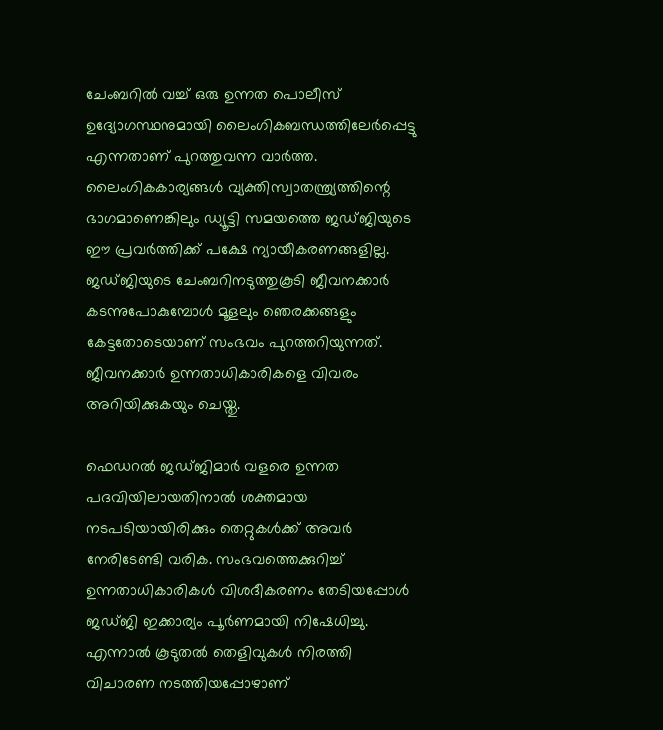ചേംബറില്‍ വച്ച് ഒരു ഉന്നത പൊലീസ് ഉദ്യോഗസ്ഥനുമായി ലൈംഗികബന്ധത്തിലേര്‍പ്പെട്ടു എന്നതാണ് പുറത്തുവന്ന വാര്‍ത്ത. ലൈംഗികകാര്യങ്ങള്‍ വ്യക്തിസ്വാതന്ത്ര്യത്തിന്റെ ഭാഗമാണെങ്കിലും ഡ്യൂട്ടി സമയത്തെ ജഡ്ജിയുടെ ഈ പ്രവര്‍ത്തിക്ക് പക്ഷേ ന്യായീകരണങ്ങളില്ല. ജഡ്ജിയുടെ ചേംബറിനടുത്തുകൂടി ജീവനക്കാര്‍ കടന്നുപോകുമ്പോള്‍ മൂളലും ഞെരക്കങ്ങളും കേട്ടതോടെയാണ് സംഭവം പുറത്തറിയുന്നത്. ജീവനക്കാര്‍ ഉന്നതാധികാരികളെ വിവരം അറിയിക്കുകയും ചെയ്തു.

ഫെഡറല്‍ ജഡ്ജിമാര്‍ വളരെ ഉന്നത പദവിയിലായതിനാല്‍ ശക്തമായ നടപടിയായിരിക്കും തെറ്റുകള്‍ക്ക് അവർ നേരിടേണ്ടി വരിക. സംഭവത്തെക്കുറിച്ച് ഉന്നതാധികാരികള്‍ വിശദീകരണം തേടിയപ്പോള്‍ ജഡ്ജി ഇക്കാര്യം പൂര്‍ണമായി നിഷേധിച്ചു. എന്നാല്‍ കൂടുതല്‍ തെളിവുകള്‍ നിരത്തി വിചാരണ നടത്തിയപ്പോഴാണ്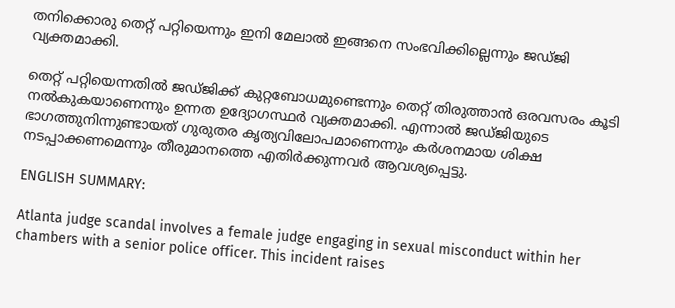തനിക്കൊരു തെറ്റ് പറ്റിയെന്നും ഇനി മേലാല്‍ ഇങ്ങനെ സംഭവിക്കില്ലെന്നും ജഡ്ജി വ്യക്തമാക്കി.

തെറ്റ് പറ്റിയെന്നതില്‍ ജഡ്ജിക്ക് കുറ്റബോധമുണ്ടെന്നും തെറ്റ് തിരുത്താന്‍ ഒരവസരം കൂടി നല്‍കുകയാണെന്നും ഉന്നത ഉദ്യോഗസ്ഥര്‍ വ്യക്തമാക്കി. എന്നാല്‍ ജഡ്ജിയുടെ ഭാഗത്തുനിന്നുണ്ടായത് ഗുരുതര കൃത്യവിലോപമാണെന്നും കര്‍ശനമായ ശിക്ഷ നടപ്പാക്കണമെന്നും തീരുമാനത്തെ എതിര്‍ക്കുന്നവര്‍ ആവശ്യപ്പെട്ടു.

ENGLISH SUMMARY:

Atlanta judge scandal involves a female judge engaging in sexual misconduct within her chambers with a senior police officer. This incident raises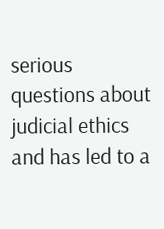serious questions about judicial ethics and has led to a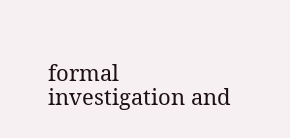formal investigation and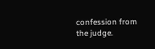confession from the judge.